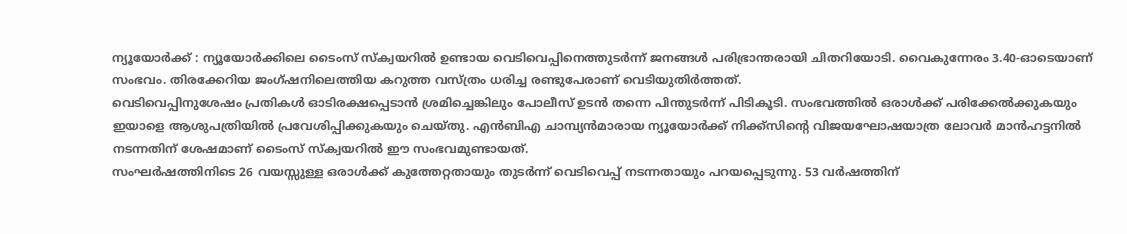ന്യൂയോർക്ക് : ന്യൂയോർക്കിലെ ടൈംസ് സ്ക്വയറിൽ ഉണ്ടായ വെടിവെപ്പിനെത്തുടർന്ന് ജനങ്ങൾ പരിഭ്രാന്തരായി ചിതറിയോടി. വൈകുന്നേരം 3.40-ഓടെയാണ് സംഭവം. തിരക്കേറിയ ജംഗ്ഷനിലെത്തിയ കറുത്ത വസ്ത്രം ധരിച്ച രണ്ടുപേരാണ് വെടിയുതിർത്തത്.
വെടിവെപ്പിനുശേഷം പ്രതികൾ ഓടിരക്ഷപ്പെടാൻ ശ്രമിച്ചെങ്കിലും പോലീസ് ഉടൻ തന്നെ പിന്തുടർന്ന് പിടികൂടി. സംഭവത്തിൽ ഒരാൾക്ക് പരിക്കേൽക്കുകയും ഇയാളെ ആശുപത്രിയിൽ പ്രവേശിപ്പിക്കുകയും ചെയ്തു. എൻബിഎ ചാമ്പ്യൻമാരായ ന്യൂയോർക്ക് നിക്ക്സിന്റെ വിജയഘോഷയാത്ര ലോവർ മാൻഹട്ടനിൽ നടന്നതിന് ശേഷമാണ് ടൈംസ് സ്ക്വയറിൽ ഈ സംഭവമുണ്ടായത്.
സംഘർഷത്തിനിടെ 26 വയസ്സുള്ള ഒരാൾക്ക് കുത്തേറ്റതായും തുടർന്ന് വെടിവെപ്പ് നടന്നതായും പറയപ്പെടുന്നു. 53 വർഷത്തിന്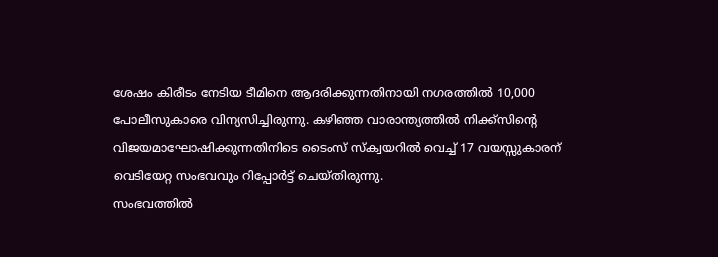ശേഷം കിരീടം നേടിയ ടീമിനെ ആദരിക്കുന്നതിനായി നഗരത്തിൽ 10,000 പോലീസുകാരെ വിന്യസിച്ചിരുന്നു. കഴിഞ്ഞ വാരാന്ത്യത്തിൽ നിക്ക്സിന്റെ വിജയമാഘോഷിക്കുന്നതിനിടെ ടൈംസ് സ്ക്വയറിൽ വെച്ച് 17 വയസ്സുകാരന് വെടിയേറ്റ സംഭവവും റിപ്പോർട്ട് ചെയ്തിരുന്നു.
സംഭവത്തിൽ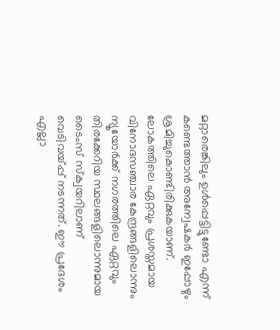മറ്റാരെങ്കിലും ഉൾപ്പെട്ടിട്ടുണ്ടോ എന്ന് കണ്ടെത്താൻ അന്വേഷകർ ഇപ്പോഴും ശ്രമിച്ചുകൊണ്ടിരിക്കുകയാണ്. ലോകത്തിലെ ഏറ്റവും പ്രശസ്തമായ വിനോദസഞ്ചാര കേന്ദ്രങ്ങളിലൊന്നും ന്യൂയോർക്ക് നഗരത്തിലെ ഏറ്റവും തിരക്കേറിയ സ്ഥലങ്ങളിലൊന്നുമായ ടൈംസ് സ്ക്വയറിലാണ് വെടിവയ്പ്പ് നടന്നത്. ഈ പ്രദേശം എല്ലാ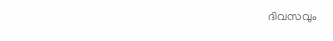ദിവസവും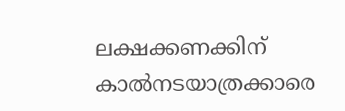ലക്ഷക്കണക്കിന് കാൽനടയാത്രക്കാരെ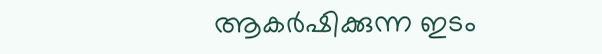ആകർഷിക്കുന്ന ഇടം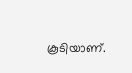കൂടിയാണ്.